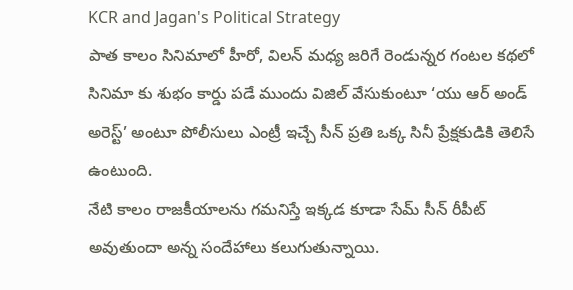KCR and Jagan's Political Strategy
పాత కాలం సినిమాలో హీరో, విలన్ మధ్య జరిగే రెండున్నర గంటల కథలో సినిమా కు శుభం కార్డు పడే ముందు విజిల్ వేసుకుంటూ ‘యు ఆర్ అండ్ అరెస్ట్’ అంటూ పోలీసులు ఎంట్రీ ఇచ్చే సీన్ ప్రతి ఒక్క సినీ ప్రేక్షకుడికి తెలిసే ఉంటుంది.
నేటి కాలం రాజకీయాలను గమనిస్తే ఇక్కడ కూడా సేమ్ సీన్ రీపీట్ అవుతుందా అన్న సందేహాలు కలుగుతున్నాయి.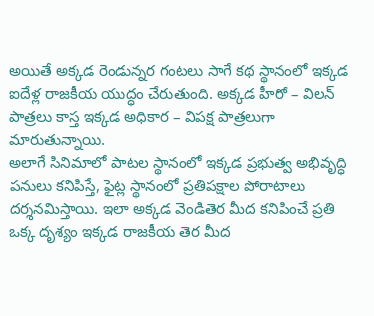అయితే అక్కడ రెండున్నర గంటలు సాగే కథ స్థానంలో ఇక్కడ ఐదేళ్ల రాజకీయ యుద్ధం చేరుతుంది. అక్కడ హీరో – విలన్ పాత్రలు కాస్త ఇక్కడ అధికార – విపక్ష పాత్రలుగా మారుతున్నాయి.
అలాగే సినిమాలో పాటల స్థానంలో ఇక్కడ ప్రభుత్వ అభివృద్ధి పనులు కనిపిస్తే, ఫైట్ల స్థానంలో ప్రతిపక్షాల పోరాటాలు దర్శనమిస్తాయి. ఇలా అక్కడ వెండితెర మీద కనిపించే ప్రతి ఒక్క దృశ్యం ఇక్కడ రాజకీయ తెర మీద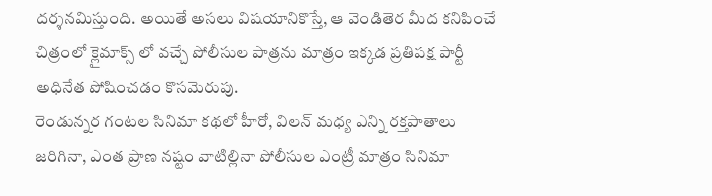దర్శనమిస్తుంది. అయితే అసలు విషయానికొస్తే, ఆ వెండితెర మీద కనిపించే చిత్రంలో క్లైమాక్స్ లో వచ్చే పోలీసుల పాత్రను మాత్రం ఇక్కడ ప్రతిపక్ష పార్టీ అధినేత పోషించడం కొసమెరుపు.
రెండున్నర గంటల సినిమా కథలో హీరో, విలన్ మధ్య ఎన్ని రక్తపాతాలు జరిగినా, ఎంత ప్రాణ నష్టం వాటిల్లినా పోలీసుల ఎంట్రీ మాత్రం సినిమా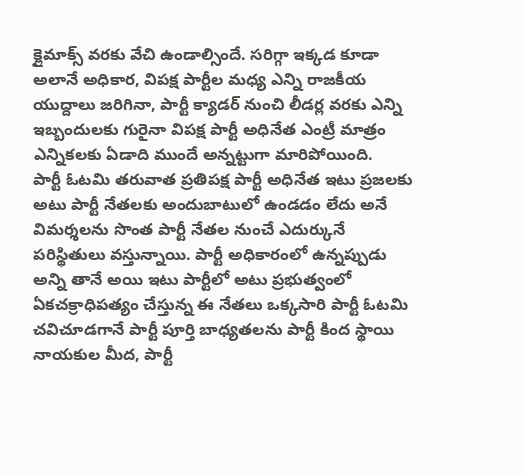క్లైమాక్స్ వరకు వేచి ఉండాల్సిందే. సరిగ్గా ఇక్కడ కూడా అలానే అధికార, విపక్ష పార్టీల మధ్య ఎన్ని రాజకీయ యుద్దాలు జరిగినా, పార్టీ క్యాడర్ నుంచి లీడర్ల వరకు ఎన్ని ఇబ్బందులకు గురైనా విపక్ష పార్టీ అధినేత ఎంట్రీ మాత్రం ఎన్నికలకు ఏడాది ముందే అన్నట్టుగా మారిపోయింది.
పార్టీ ఓటమి తరువాత ప్రతిపక్ష పార్టీ అధినేత ఇటు ప్రజలకు అటు పార్టీ నేతలకు అందుబాటులో ఉండడం లేదు అనే విమర్శలను సొంత పార్టీ నేతల నుంచే ఎదుర్కునే పరిస్థితులు వస్తున్నాయి. పార్టీ అధికారంలో ఉన్నప్పుడు అన్ని తానే అయి ఇటు పార్టీలో అటు ప్రభుత్వంలో ఏకచక్రాధిపత్యం చేస్తున్న ఈ నేతలు ఒక్కసారి పార్టీ ఓటమి చవిచూడగానే పార్టీ పూర్తి బాధ్యతలను పార్టీ కింద స్థాయి నాయకుల మీద, పార్టీ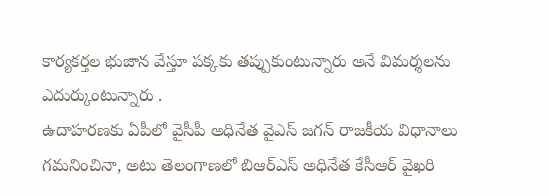కార్యకర్తల భుజాన వేస్తూ పక్కకు తప్పుకుంటున్నారు అనే విమర్శలను ఎదుర్కుంటున్నారు .
ఉదాహరణకు ఏపీలో వైసీపీ అధినేత వైఎస్ జగన్ రాజకీయ విధానాలు గమనించినా, అటు తెలంగాణలో బిఆర్ఎస్ అధినేత కేసీఆర్ వైఖరి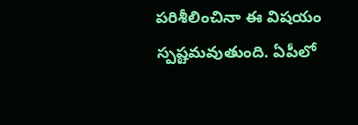పరిశీలించినా ఈ విషయం స్పష్టమవుతుంది. ఏపీలో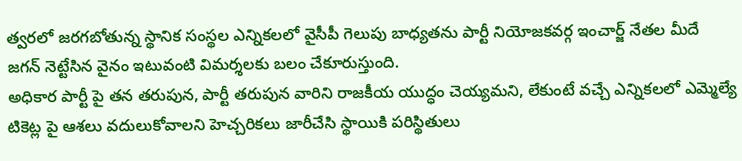త్వరలో జరగబోతున్న స్థానిక సంస్థల ఎన్నికలలో వైసీపీ గెలుపు బాధ్యతను పార్టీ నియోజకవర్గ ఇంచార్జ్ నేతల మీదే జగన్ నెట్టేసిన వైనం ఇటువంటి విమర్శలకు బలం చేకూరుస్తుంది.
అధికార పార్టీ పై తన తరుపున, పార్టీ తరుపున వారిని రాజకీయ యుద్ధం చెయ్యమని, లేకుంటే వచ్చే ఎన్నికలలో ఎమ్మెల్యే టికెట్ల పై ఆశలు వదులుకోవాలని హెచ్చరికలు జారీచేసి స్థాయికి పరిస్థితులు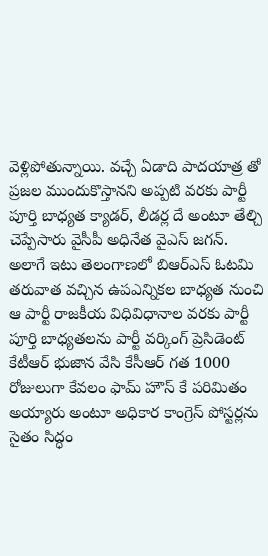వెళ్లిపోతున్నాయి. వచ్చే ఏడాది పాదయాత్ర తో ప్రజల ముందుకొస్తానని అప్పటి వరకు పార్టీ పూర్తి బాధ్యత క్యాడర్, లీడర్ల దే అంటూ తేల్చి చెప్పేసారు వైసీపీ అధినేత వైఎస్ జగన్.
అలాగే ఇటు తెలంగాణలో బిఆర్ఎస్ ఓటమి తరువాత వచ్చిన ఉపఎన్నికల బాధ్యత నుంచి ఆ పార్టీ రాజకీయ విధివిధానాల వరకు పార్టీ పూర్తి బాధ్యతలను పార్టీ వర్కింగ్ ప్రెసిడెంట్ కేటీఆర్ భుజాన వేసి కేసీఆర్ గత 1000 రోజులుగా కేవలం ఫామ్ హౌస్ కే పరిమితం అయ్యారు అంటూ అధికార కాంగ్రెస్ పోస్టర్లను సైతం సిద్ధం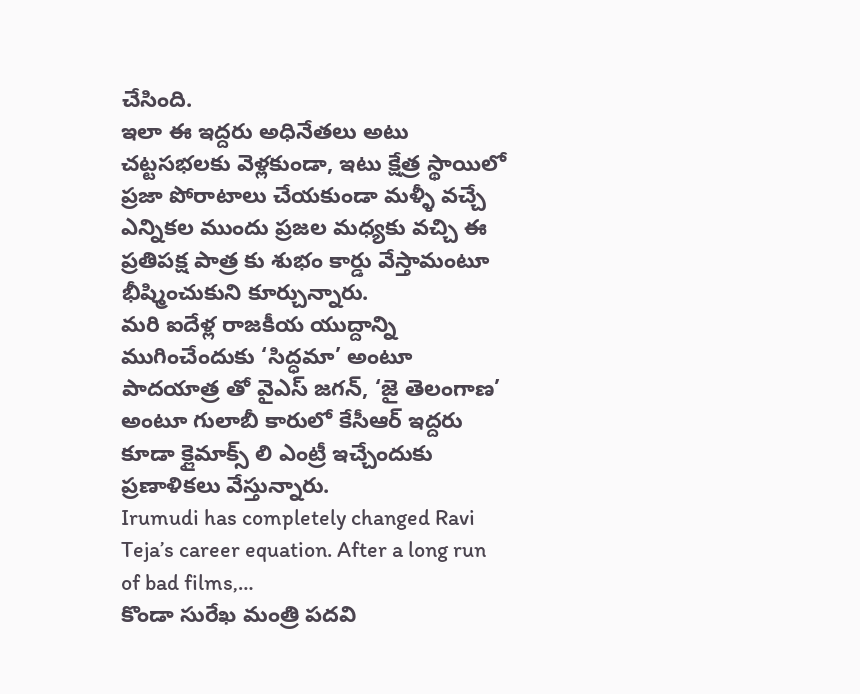చేసింది.
ఇలా ఈ ఇద్దరు అధినేతలు అటు చట్టసభలకు వెళ్లకుండా, ఇటు క్షేత్ర స్థాయిలో ప్రజా పోరాటాలు చేయకుండా మళ్ళీ వచ్చే ఎన్నికల ముందు ప్రజల మధ్యకు వచ్చి ఈ ప్రతిపక్ష పాత్ర కు శుభం కార్డు వేస్తామంటూ భీష్మించుకుని కూర్చున్నారు.
మరి ఐదేళ్ల రాజకీయ యుద్దాన్ని ముగించేందుకు ‘సిద్ధమా’ అంటూ పాదయాత్ర తో వైఎస్ జగన్, ‘జై తెలంగాణ’ అంటూ గులాబీ కారులో కేసీఆర్ ఇద్దరు కూడా క్లైమాక్స్ లి ఎంట్రీ ఇచ్చేందుకు ప్రణాళికలు వేస్తున్నారు.
Irumudi has completely changed Ravi Teja’s career equation. After a long run of bad films,…
కొండా సురేఖ మంత్రి పదవి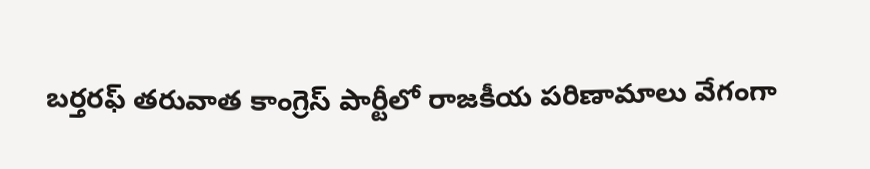బర్తరఫ్ తరువాత కాంగ్రెస్ పార్టీలో రాజకీయ పరిణామాలు వేగంగా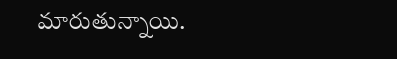మారుతున్నాయి.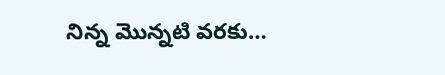నిన్న మొన్నటి వరకు…